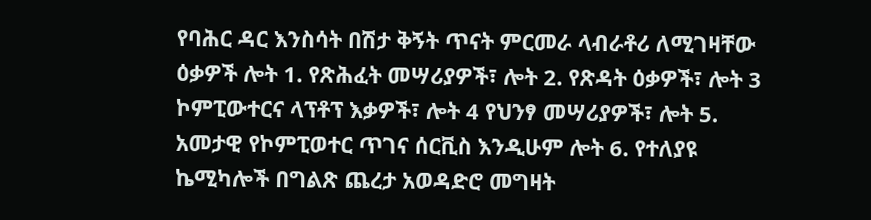የባሕር ዳር እንስሳት በሽታ ቅኝት ጥናት ምርመራ ላብራቶሪ ለሚገዛቸው ዕቃዎች ሎት 1. የጽሕፈት መሣሪያዎች፣ ሎት 2. የጽዳት ዕቃዎች፣ ሎት 3 ኮምፒውተርና ላፕቶፕ እቃዎች፣ ሎት 4 የህንፃ መሣሪያዎች፣ ሎት 5. አመታዊ የኮምፒወተር ጥገና ሰርቪስ እንዲሁም ሎት 6. የተለያዩ ኬሚካሎች በግልጽ ጨረታ አወዳድሮ መግዛት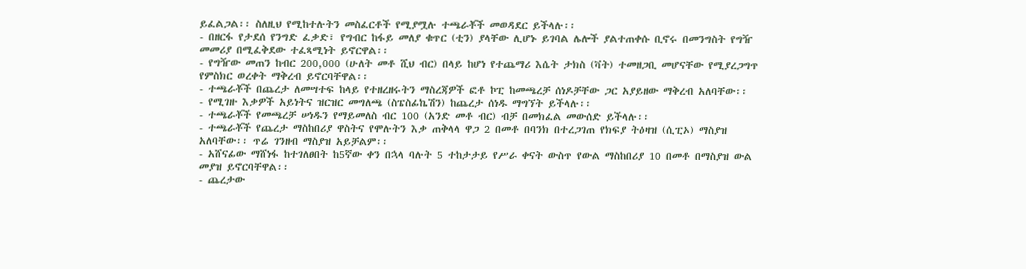ይፈልጋል፡፡ ስለዚህ የሚከተሉትን መስፈርቶች የሚያሟሉ ተጫራቾች መወዳደር ይችላሉ፡፡
- በዘርፋ የታደሰ የንግድ ፈቃድ፣ የግብር ከፋይ መለያ ቁጥር (ቲን) ያላቸው ሊሆኑ ይገባል ሌሎች ያልተጠቀሱ ቢኖሩ በመንግስት የግዥ መመሪያ በሚፈቅደው ተፈጻሚነት ይኖርዋል፡፡
- የግዥው መጠን ከብር 200,000 (ሁለት መቶ ሺህ ብር) በላይ ከሆነ የተጨማሪ እሴት ታክስ (ቫት) ተመዘጋቢ መሆናቸው የሚያረጋግጥ የምስክር ወረቀት ማቅረብ ይኖርባቸዋል፡፡
- ተጫራቾች በጨረታ ለመሣተፍ ከላይ የተዘረዘሩትን ማስረጃዎች ፎቶ ኮፒ ከመጫረቻ ሰነዶቻቸው ጋር አያይዘው ማቅረብ አለባቸው፡፡
- የሚገዙ እቃዎች አይነትና ዝርዝር መግለጫ (ስፔስፊኬሽን) ከጨረታ ሰነዱ ማግኘት ይችላሉ፡፡
- ተጫራቾች የመጫረቻ ሠነዱን የማይመለስ ብር 100 (አንድ መቶ ብር) ብቻ በመክፈል መውሰድ ይችላሉ፡፡
- ተጫራቾች የጨረታ ማስከበሪያ ዋስትና የሞሉትን እቃ ጠቅላላ ዋጋ 2 በመቶ በባንክ በተረጋገጠ የክፍያ ትዕዛዝ (ሲፒኦ) ማስያዝ አለባቸው፡፡ ጥሬ ገንዘብ ማስያዝ አይቻልም፡፡
- አሸናፊው ማሸነፋ ከተገለፀበት ከ5ኛው ቀን በኋላ ባሉት 5 ተከታታይ የሥራ ቀናት ውስጥ የውል ማስከበሪያ 10 በመቶ በማስያዝ ውል መያዝ ይኖርባቸዋል፡፡
- ጨረታው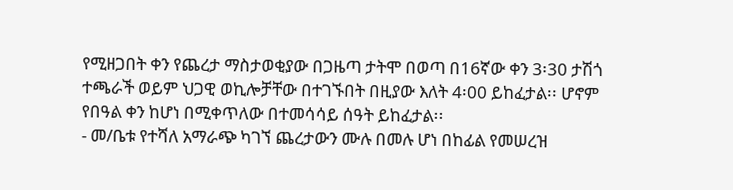የሚዘጋበት ቀን የጨረታ ማስታወቂያው በጋዜጣ ታትሞ በወጣ በ16ኛው ቀን 3፡30 ታሽጎ ተጫራች ወይም ህጋዊ ወኪሎቻቸው በተገኙበት በዚያው እለት 4፡00 ይከፈታል፡፡ ሆኖም የበዓል ቀን ከሆነ በሚቀጥለው በተመሳሳይ ሰዓት ይከፈታል፡፡
- መ/ቤቱ የተሻለ አማራጭ ካገኘ ጨረታውን ሙሉ በመሉ ሆነ በከፊል የመሠረዝ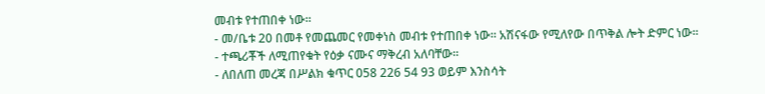መብቱ የተጠበቀ ነው፡፡
- መ/ቤቱ 20 በመቶ የመጨመር የመቀነስ መብቱ የተጠበቀ ነው፡፡ አሽናፋው የሚለየው በጥቅል ሎት ድምር ነው፡፡
- ተጫሪቾች ለሚጠየቁት የዕቃ ናሙና ማቅረብ አለባቸው፡፡
- ለበለጠ መረጃ በሥልክ ቁጥር 058 226 54 93 ወይም እንስሳት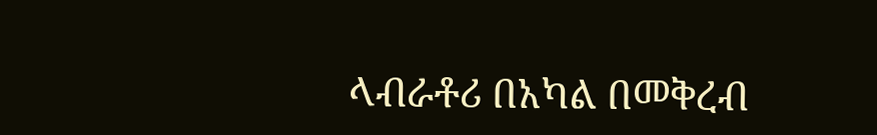ላብራቶሪ በአካል በመቅረብ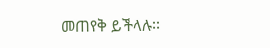መጠየቅ ይችላሉ፡፡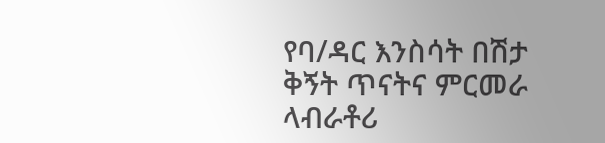የባ/ዳር እንስሳት በሽታ ቅኝት ጥናትና ምርመራ ላብራቶሪ